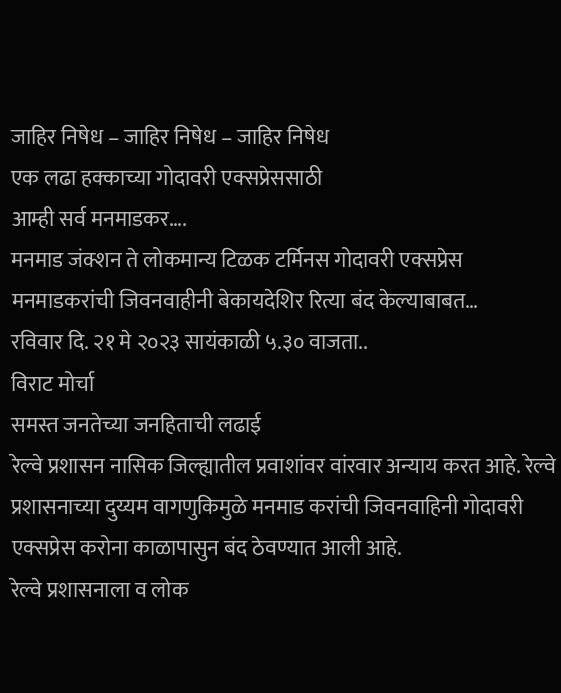जाहिर निषेध – जाहिर निषेध – जाहिर निषेध
एक लढा हक्काच्या गोदावरी एक्सप्रेससाठी
आम्ही सर्व मनमाडकर….
मनमाड जंक्शन ते लोकमान्य टिळक टर्मिनस गोदावरी एक्सप्रेस मनमाडकरांची जिवनवाहीनी बेकायदेशिर रित्या बंद केल्याबाबत…
रविवार दि. २१ मे २०२३ सायंकाळी ५.३० वाजता..
विराट मोर्चा
समस्त जनतेच्या जनहिताची लढाई
रेल्वे प्रशासन नासिक जिल्ह्यातील प्रवाशांवर वांरवार अन्याय करत आहे. रेल्वे प्रशासनाच्या दुय्यम वागणुकिमुळे मनमाड करांची जिवनवाहिनी गोदावरी एक्सप्रेस करोना काळापासुन बंद ठेवण्यात आली आहे.
रेल्वे प्रशासनाला व लोक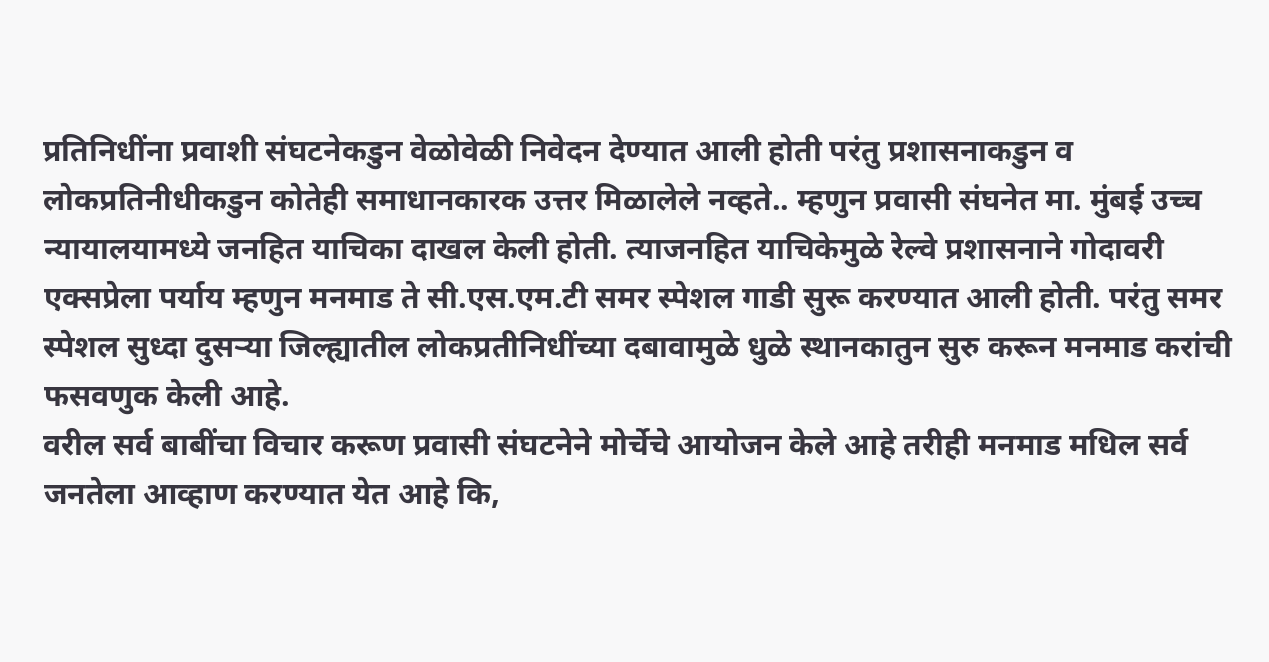प्रतिनिधींना प्रवाशी संघटनेकडुन वेळोवेळी निवेदन देण्यात आली होती परंतु प्रशासनाकडुन व लोकप्रतिनीधीकडुन कोतेही समाधानकारक उत्तर मिळालेले नव्हते.. म्हणुन प्रवासी संघनेत मा. मुंबई उच्च न्यायालयामध्ये जनहित याचिका दाखल केली होती. त्याजनहित याचिकेमुळे रेल्वे प्रशासनाने गोदावरी एक्सप्रेला पर्याय म्हणुन मनमाड ते सी.एस.एम.टी समर स्पेशल गाडी सुरू करण्यात आली होती. परंतु समर स्पेशल सुध्दा दुसऱ्या जिल्ह्यातील लोकप्रतीनिधींच्या दबावामुळे धुळे स्थानकातुन सुरु करून मनमाड करांची फसवणुक केली आहे.
वरील सर्व बाबींचा विचार करूण प्रवासी संघटनेने मोर्चेचे आयोजन केले आहे तरीही मनमाड मधिल सर्व जनतेला आव्हाण करण्यात येत आहे कि,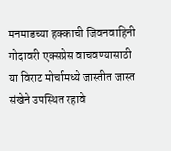मनमाडच्या हक्काची जिवनवाहिनी गोदावरी एक्सप्रेस वाचवण्यासाठी या विराट मोर्चामध्ये जास्तीत जास्त संखेने उपस्थित रहावे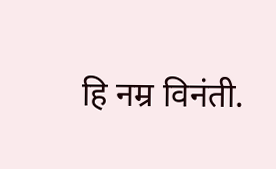हि नम्र विनंती.